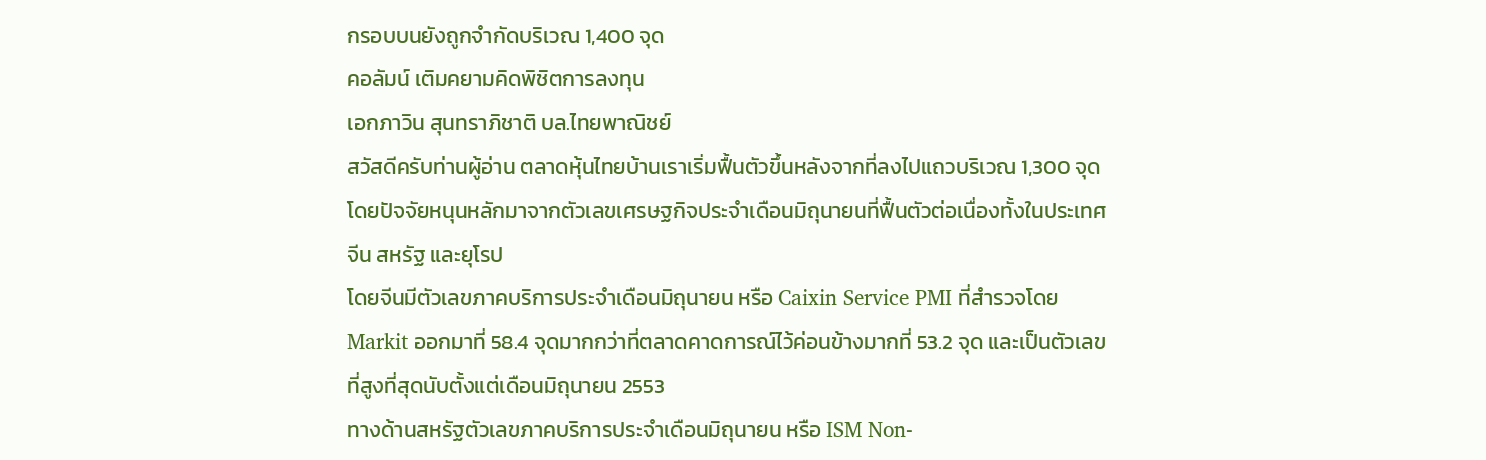กรอบบนยังถูกจำกัดบริเวณ 1,400 จุด
คอลัมน์ เติมคยามคิดพิชิตการลงทุน
เอกภาวิน สุนทราภิชาติ บล.ไทยพาณิชย์
สวัสดีครับท่านผู้อ่าน ตลาดหุ้นไทยบ้านเราเริ่มฟื้นตัวขึ้นหลังจากที่ลงไปแถวบริเวณ 1,300 จุด โดยปัจจัยหนุนหลักมาจากตัวเลขเศรษฐกิจประจำเดือนมิถุนายนที่ฟื้นตัวต่อเนื่องทั้งในประเทศจีน สหรัฐ และยุโรป
โดยจีนมีตัวเลขภาคบริการประจําเดือนมิถุนายน หรือ Caixin Service PMI ที่สำรวจโดย Markit ออกมาที่ 58.4 จุดมากกว่าที่ตลาดคาดการณ์ไว้ค่อนข้างมากที่ 53.2 จุด และเป็นตัวเลขที่สูงที่สุดนับตั้งแต่เดือนมิถุนายน 2553
ทางด้านสหรัฐตัวเลขภาคบริการประจําเดือนมิถุนายน หรือ ISM Non-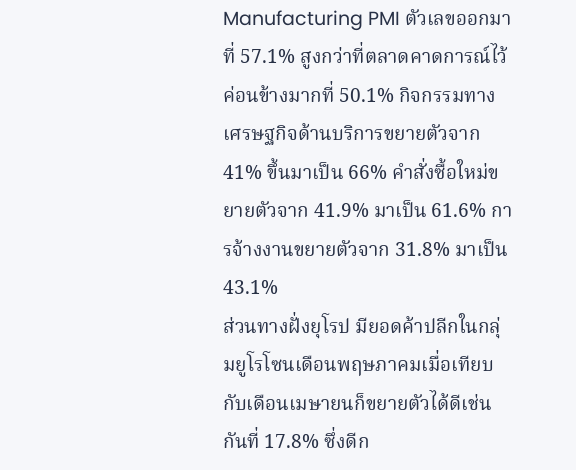Manufacturing PMI ตัวเลขออกมาที่ 57.1% สูงกว่าที่ตลาดคาดการณ์ไว้ค่อนข้างมากที่ 50.1% กิจกรรมทางเศรษฐกิจด้านบริการขยายตัวจาก 41% ขึ้นมาเป็น 66% คําสั่งซื้อใหม่ขยายตัวจาก 41.9% มาเป็น 61.6% การจ้างงานขยายตัวจาก 31.8% มาเป็น 43.1%
ส่วนทางฝั่งยุโรป มียอดค้าปลีกในกลุ่มยูโรโซนเดือนพฤษภาคมเมื่อเทียบกับเดือนเมษายนก็ขยายตัวได้ดีเช่นกันที่ 17.8% ซึ่งดีก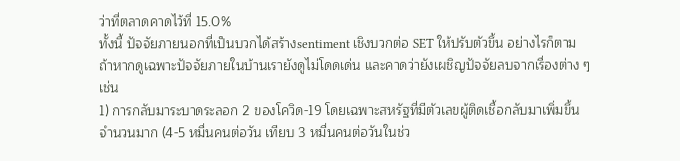ว่าที่ตลาดคาดไว้ที่ 15.0%
ทั้งนี้ ปัจจัยภายนอกที่เป็นบวกได้สร้างsentiment เชิงบวกต่อ SET ให้ปรับตัวขึ้น อย่างไรก็ตาม ถ้าหากดูเฉพาะปัจจัยภายในบ้านเรายังดูไม่โดดเด่น และคาดว่ายังเผชิญปัจจัยลบจากเรื่องต่าง ๆ เช่น
1) การกลับมาระบาดระลอก 2 ของโควิด-19 โดยเฉพาะสหรัฐที่มีตัวเลขผู้ติดเชื้อกลับมาเพิ่มขึ้นจำนวนมาก (4-5 หมื่นคนต่อวัน เทียบ 3 หมื่นคนต่อวันในช่ว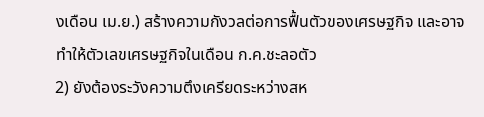งเดือน เม.ย.) สร้างความกังวลต่อการฟื้นตัวของเศรษฐกิจ และอาจทำให้ตัวเลขเศรษฐกิจในเดือน ก.ค.ชะลอตัว
2) ยังต้องระวังความตึงเครียดระหว่างสห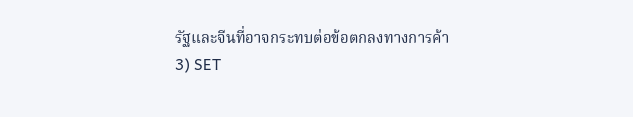รัฐและจีนที่อาจกระทบต่อข้อตกลงทางการค้า
3) SET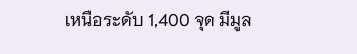เหนือระดับ 1,400 จุด มีมูล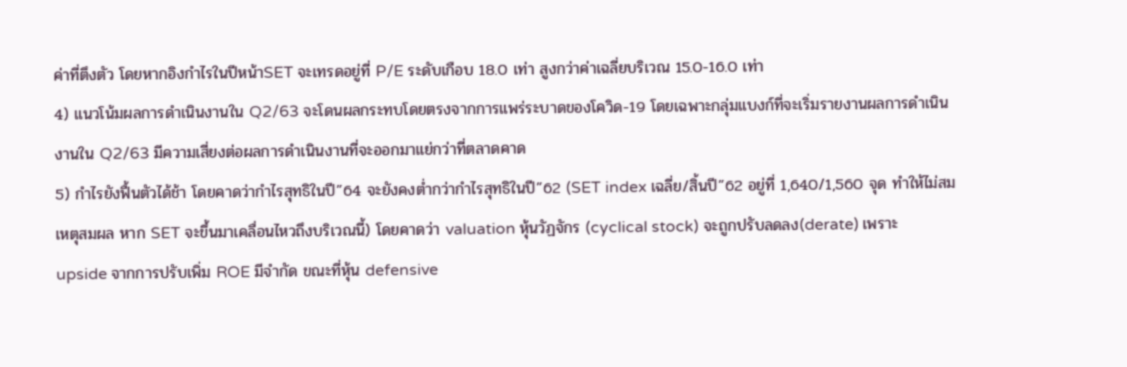ค่าที่ตึงตัว โดยหากอิงกำไรในปีหน้าSET จะเทรดอยู่ที่ P/E ระดับเกือบ 18.0 เท่า สูงกว่าค่าเฉลี่ยบริเวณ 15.0-16.0 เท่า
4) แนวโน้มผลการดำเนินงานใน Q2/63 จะโดนผลกระทบโดยตรงจากการแพร่ระบาดของโควิด-19 โดยเฉพาะกลุ่มแบงก์ที่จะเริ่มรายงานผลการดำเนินงานใน Q2/63 มีความเสี่ยงต่อผลการดำเนินงานที่จะออกมาแย่กว่าที่ตลาดคาด
5) กำไรยังฟื้นตัวได้ช้า โดยคาดว่ากำไรสุทธิในปี”64 จะยังคงตํ่ากว่ากำไรสุทธิในปี”62 (SET index เฉลี่ย/สิ้นปี”62 อยู่ที่ 1,640/1,560 จุด ทำให้ไม่สมเหตุสมผล หาก SET จะขึ้นมาเคลื่อนไหวถึงบริเวณนี้) โดยคาดว่า valuation หุ้นวัฏจักร (cyclical stock) จะถูกปรับลดลง(derate) เพราะ upside จากการปรับเพิ่ม ROE มีจำกัด ขณะที่หุ้น defensive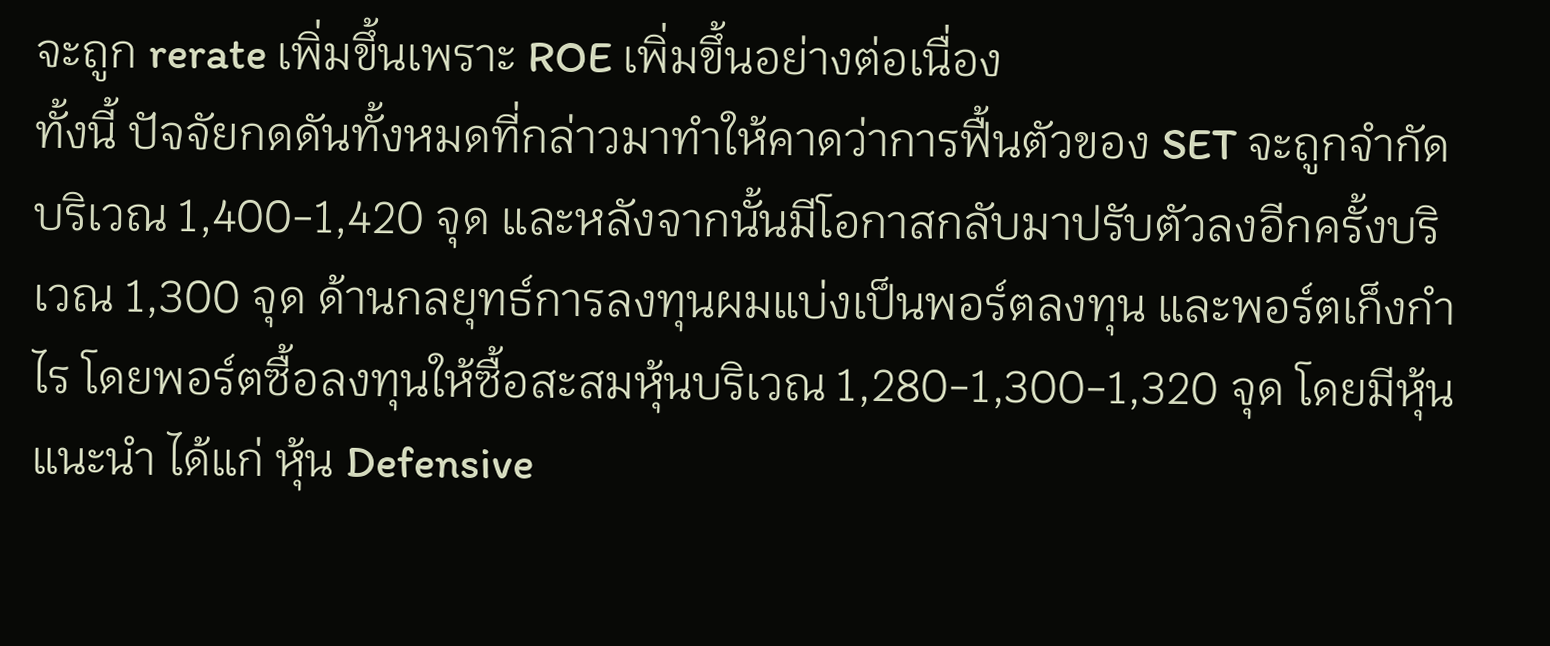จะถูก rerate เพิ่มขึ้นเพราะ ROE เพิ่มขึ้นอย่างต่อเนื่อง
ทั้งนี้ ปัจจัยกดดันทั้งหมดที่กล่าวมาทำให้คาดว่าการฟื้นตัวของ SET จะถูกจำกัดบริเวณ 1,400-1,420 จุด และหลังจากนั้นมีโอกาสกลับมาปรับตัวลงอีกครั้งบริเวณ 1,300 จุด ด้านกลยุทธ์การลงทุนผมแบ่งเป็นพอร์ตลงทุน และพอร์ตเก็งกำไร โดยพอร์ตซื้อลงทุนให้ซื้อสะสมหุ้นบริเวณ 1,280-1,300-1,320 จุด โดยมีหุ้นแนะนำ ได้แก่ หุ้น Defensive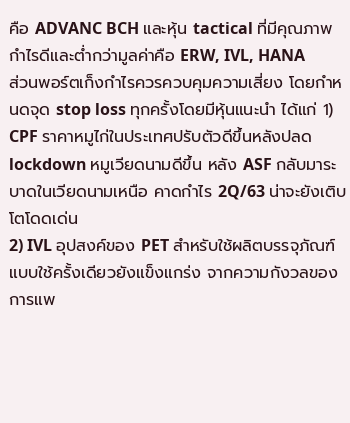คือ ADVANC BCH และหุ้น tactical ที่มีคุณภาพกำไรดีและตํ่ากว่ามูลค่าคือ ERW, IVL, HANA
ส่วนพอร์ตเก็งกำไรควรควบคุมความเสี่ยง โดยกำหนดจุด stop loss ทุกครั้งโดยมีหุ้นแนะนำ ได้แก่ 1) CPF ราคาหมูไก่ในประเทศปรับตัวดีขึ้นหลังปลด lockdown หมูเวียดนามดีขึ้น หลัง ASF กลับมาระบาดในเวียดนามเหนือ คาดกำไร 2Q/63 น่าจะยังเติบโตโดดเด่น
2) IVL อุปสงค์ของ PET สำหรับใช้ผลิตบรรจุภัณฑ์แบบใช้ครั้งเดียวยังแข็งแกร่ง จากความกังวลของการแพ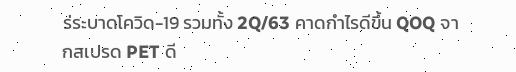ร่ระบาดโควิด-19 รวมทั้ง 2Q/63 คาดกำไรดีขึ้น QOQ จากสเปรด PET ดี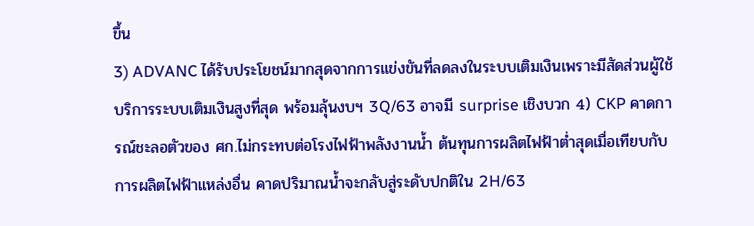ขึ้น
3) ADVANC ได้รับประโยชน์มากสุดจากการแข่งขันที่ลดลงในระบบเติมเงินเพราะมีสัดส่วนผู้ใช้บริการระบบเติมเงินสูงที่สุด พร้อมลุ้นงบฯ 3Q/63 อาจมี surprise เชิงบวก 4) CKP คาดการณ์ชะลอตัวของ ศก.ไม่กระทบต่อโรงไฟฟ้าพลังงานน้ำ ต้นทุนการผลิตไฟฟ้าต่ำสุดเมื่อเทียบกับการผลิตไฟฟ้าแหล่งอื่น คาดปริมาณน้ำจะกลับสู่ระดับปกติใน 2H/63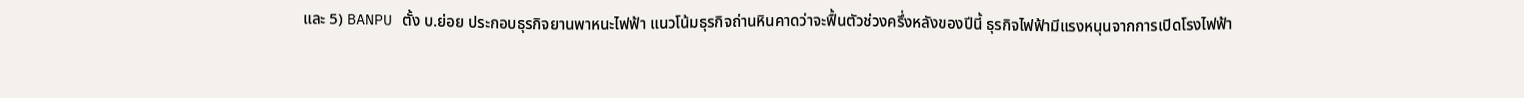และ 5) BANPU ตั้ง บ.ย่อย ประกอบธุรกิจยานพาหนะไฟฟ้า แนวโน้มธุรกิจถ่านหินคาดว่าจะฟื้นตัวช่วงครึ่งหลังของปีนี้ ธุรกิจไฟฟ้ามีแรงหนุนจากการเปิดโรงไฟฟ้า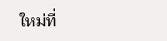ใหม่ที่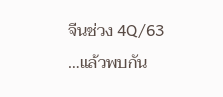จีนช่วง 4Q/63
…แล้วพบกัน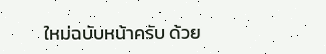ใหม่ฉบับหน้าครับ ด้วย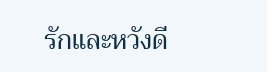รักและหวังดี